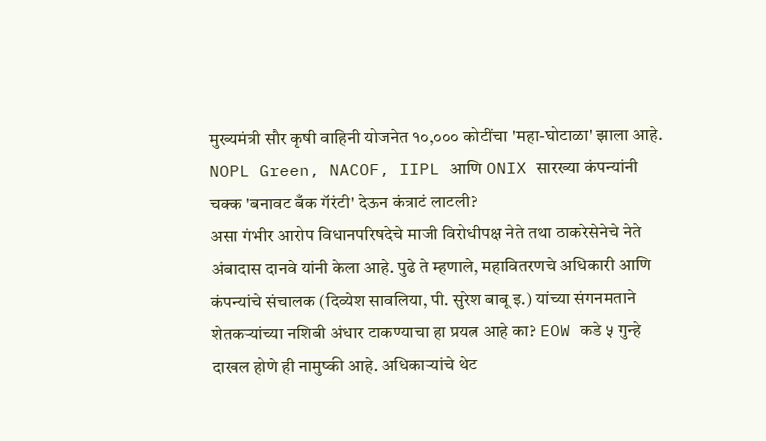मुख्यमंत्री सौर कृषी वाहिनी योजनेत १०,००० कोटींचा 'महा-घोटाळा' झाला आहे. NOPL Green, NACOF, IIPL आणि ONIX सारख्या कंपन्यांनी चक्क 'बनावट बँक गॅरंटी' देऊन कंत्राटं लाटली?
असा गंभीर आरोप विधानपरिषदेचे माजी विरोधीपक्ष नेते तथा ठाकरेसेनेचे नेते अंबादास दानवे यांनी केला आहे. पुढे ते म्हणाले, महावितरणचे अधिकारी आणि कंपन्यांचे संचालक (दिव्येश सावलिया, पी. सुरेश बाबू इ.) यांच्या संगनमताने शेतकऱ्यांच्या नशिबी अंधार टाकण्याचा हा प्रयत्न आहे का? EOW कडे ५ गुन्हे दाखल होणे ही नामुष्की आहे. अधिकाऱ्यांचे थेट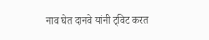नाव घेत दानवे यांनी ट्विट करत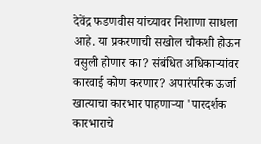देवेंद्र फडणवीस यांच्यावर निशाणा साधला आहे. या प्रकरणाची सखोल चौकशी होऊन वसुली होणार का? संबंधित अधिकाऱ्यांवर कारवाई कोण करणार? अपारंपरिक ऊर्जा खात्याचा कारभार पाहणाऱ्या 'पारदर्शक कारभाराचे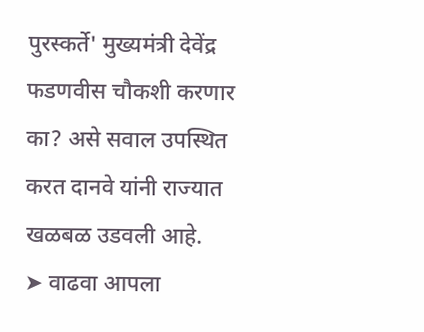पुरस्कर्ते' मुख्यमंत्री देवेंद्र फडणवीस चौकशी करणार का? असे सवाल उपस्थित करत दानवे यांनी राज्यात खळबळ उडवली आहे.
➤ वाढवा आपला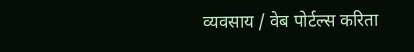व्यवसाय / वेब पोर्टल्स करिता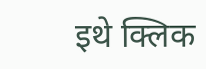इथे क्लिक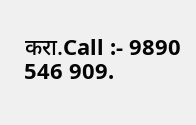करा.Call :- 9890 546 909.